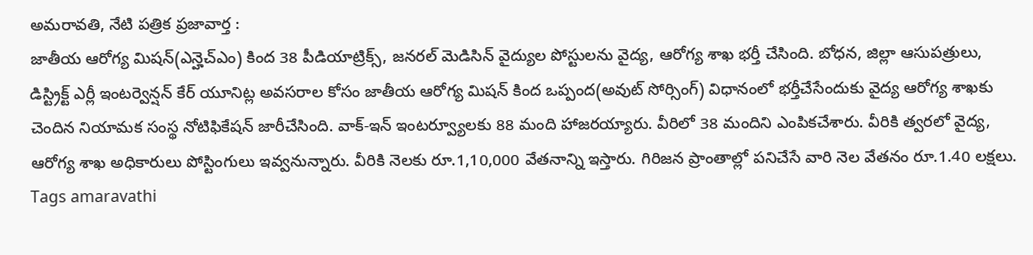అమరావతి, నేటి పత్రిక ప్రజావార్త :
జాతీయ ఆరోగ్య మిషన్(ఎన్హెచ్ఎం) కింద 38 పీడియాట్రిక్స్, జనరల్ మెడిసిన్ వైద్యుల పోస్టులను వైద్య, ఆరోగ్య శాఖ భర్తీ చేసింది. బోధన, జిల్లా ఆసుపత్రులు, డిస్ట్రిక్ట్ ఎర్లీ ఇంటర్వెన్షన్ కేర్ యూనిట్ల అవసరాల కోసం జాతీయ ఆరోగ్య మిషన్ కింద ఒప్పంద(అవుట్ సోర్సింగ్) విధానంలో భర్తీచేసేందుకు వైద్య ఆరోగ్య శాఖకు చెందిన నియామక సంస్థ నోటిఫికేషన్ జారీచేసింది. వాక్-ఇన్ ఇంటర్వ్యూలకు 88 మంది హాజరయ్యారు. వీరిలో 38 మందిని ఎంపికచేశారు. వీరికి త్వరలో వైద్య, ఆరోగ్య శాఖ అధికారులు పోస్టింగులు ఇవ్వనున్నారు. వీరికి నెలకు రూ.1,10,000 వేతనాన్ని ఇస్తారు. గిరిజన ప్రాంతాల్లో పనిచేసే వారి నెల వేతనం రూ.1.40 లక్షలు.
Tags amaravathi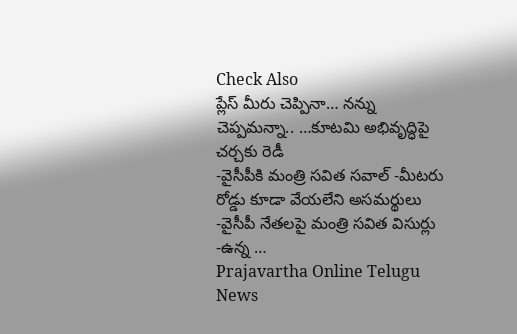Check Also
ప్లేస్ మీరు చెప్పినా… నన్ను చెప్పమన్నా.. …కూటమి అభివృద్ధిపై చర్చకు రెడీ
-వైసీపీకి మంత్రి సవిత సవాల్ -మీటరు రోడ్డు కూడా వేయలేని అసమర్థులు -వైసీపీ నేతలపై మంత్రి సవిత విసుర్లు -ఉన్న …
Prajavartha Online Telugu News